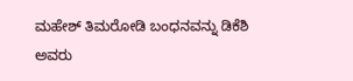ಮಹೇಶ್ ತಿಮರೋಡಿ ಬಂಧನವನ್ನು ಡಿಕೆಶಿ ಅವರು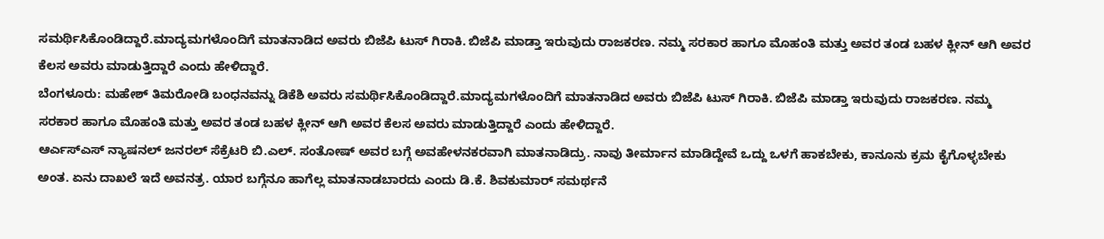ಸಮರ್ಥಿಸಿಕೊಂಡಿದ್ದಾರೆ.ಮಾದ್ಯಮಗಳೊಂದಿಗೆ ಮಾತನಾಡಿದ ಅವರು ಬಿಜೆಪಿ ಟುಸ್ ಗಿರಾಕಿ. ಬಿಜೆಪಿ ಮಾಡ್ತಾ ಇರುವುದು ರಾಜಕರಣ. ನಮ್ಮ ಸರಕಾರ ಹಾಗೂ ಮೊಹಂತಿ ಮತ್ತು ಅವರ ತಂಡ ಬಹಳ ಕ್ಲೀನ್ ಆಗಿ ಅವರ ಕೆಲಸ ಅವರು ಮಾಡುತ್ತಿದ್ದಾರೆ ಎಂದು ಹೇಳಿದ್ದಾರೆ.
ಬೆಂಗಳೂರು: ಮಹೇಶ್ ತಿಮರೋಡಿ ಬಂಧನವನ್ನು ಡಿಕೆಶಿ ಅವರು ಸಮರ್ಥಿಸಿಕೊಂಡಿದ್ದಾರೆ.ಮಾದ್ಯಮಗಳೊಂದಿಗೆ ಮಾತನಾಡಿದ ಅವರು ಬಿಜೆಪಿ ಟುಸ್ ಗಿರಾಕಿ. ಬಿಜೆಪಿ ಮಾಡ್ತಾ ಇರುವುದು ರಾಜಕರಣ. ನಮ್ಮ ಸರಕಾರ ಹಾಗೂ ಮೊಹಂತಿ ಮತ್ತು ಅವರ ತಂಡ ಬಹಳ ಕ್ಲೀನ್ ಆಗಿ ಅವರ ಕೆಲಸ ಅವರು ಮಾಡುತ್ತಿದ್ದಾರೆ ಎಂದು ಹೇಳಿದ್ದಾರೆ.
ಆರ್ಎಸ್ಎಸ್ ನ್ಯಾಷನಲ್ ಜನರಲ್ ಸೆಕ್ರೆಟರಿ ಬಿ.ಎಲ್. ಸಂತೋಷ್ ಅವರ ಬಗ್ಗೆ ಅವಹೇಳನಕರವಾಗಿ ಮಾತನಾಡಿದ್ರು. ನಾವು ತೀರ್ಮಾನ ಮಾಡಿದ್ದೇವೆ ಒದ್ದು ಒಳಗೆ ಹಾಕಬೇಕು, ಕಾನೂನು ಕ್ರಮ ಕೈಗೊಳ್ಳಬೇಕು ಅಂತ. ಏನು ದಾಖಲೆ ಇದೆ ಅವನತ್ರ. ಯಾರ ಬಗ್ಗೆನೂ ಹಾಗೆಲ್ಲ ಮಾತನಾಡಬಾರದು ಎಂದು ಡಿ.ಕೆ. ಶಿವಕುಮಾರ್ ಸಮರ್ಥನೆ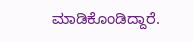ಮಾಡಿಕೊಂಡಿದ್ದಾರೆ.